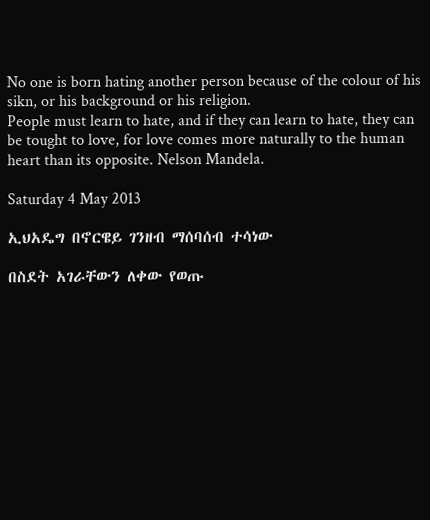No one is born hating another person because of the colour of his sikn, or his background or his religion.
People must learn to hate, and if they can learn to hate, they can
be tought to love, for love comes more naturally to the human heart than its opposite. Nelson Mandela.

Saturday 4 May 2013

ኢህአዴግ በኖርዌይ ገንዘብ ማሰባሰብ ተሳነው

በስደት አገራቸውን ለቀው የወጡ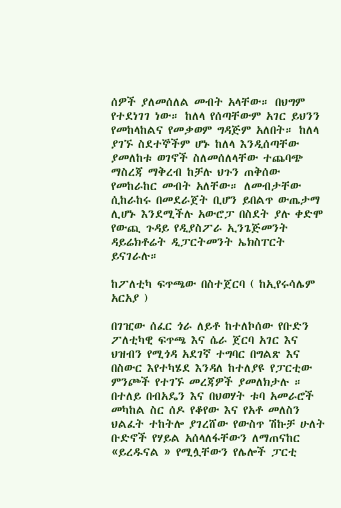ሰዎች ያለመሰለል መብት አላቸው። በህግም የተደነገገ ነው። ከለላ የሰጣቸውም አገር ይህንን የመከላከልና የመቃወም ግዳጅም አለበት። ከለላ ያገኙ ስደተኞችም ሆኑ ከለላ እንዲሰጣቸው ያመለከቱ ወገኖች ስለመሰለላቸው ተጨባጭ ማስረጃ ማቅረብ ከቻሉ ህጉን ጠቅሰው የመከራከር መብት አለቸው። ለመብታቸው ሲከራከሩ በመደራጀት ቢሆን ይበልጥ ውጤታማ ሊሆኑ እንደሚችሉ አውሮፓ በስደት ያሉ ቀድሞ የውጪ ጉዳይ የዲያስፖራ ኢንጌጅመንት ዳይሬክቶሬት ዲፓርትመንት ኤክስፐርት ይናገራሉ።

ከፖለቲካ ፍጥጫው በስተጀርባ ( ከኢየሩሳሌም አርአያ )

በገዢው ሰፈር ጎራ ለይቶ ከተለኮሰው የቡድን ፖለቲካዊ ፍጥጫ እና ሴራ ጀርባ አገር እና ህዝብን የሚጎዳ አደገኛ ተግባር በግልጽ እና በስውር እየተካሄደ እንዳለ ከተለያዩ የፓርቲው ምንጮች የተገኙ መረጃዎች ያመለክታሉ ።
በተለይ በብአዴን እና በህወሃት ቱባ አመራሮች መካከል ስር ሰዶ የቆየው እና የአቶ መለስን ህልፈት ተከትሎ ያገረሸው የውስጥ ሽኩቻ ሁለት ቡድኖች የሃይል አሰላለፋቸውን ለማጠናከር «ይረዱናል » የሚሏቸውን የሌሎች ፓርቲ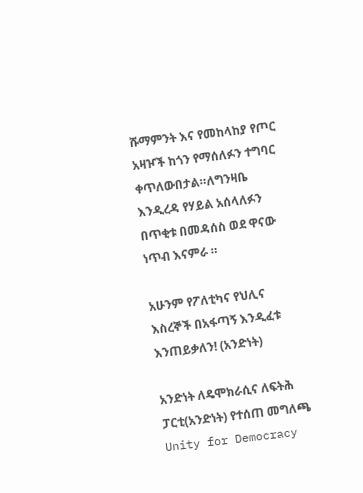ሹማምንት እና የመከላከያ የጦር አዛዦች ከጎን የማሰለፉን ተግባር ቀጥለውበታል።ለግንዛቤ እንዲረዳ የሃይል አሰላለፉን በጥቂቱ በመዳሰስ ወደ ዋናው ነጥብ እናምራ ።

አሁንም የፖለቲካና የህሊና እስረኞች በአፋጣኝ እንዲፈቱ እንጠይቃለን! (አንድነት)

አንድነት ለዴሞክራሲና ለፍትሕ ፓርቲ(አንድነት) የተሰጠ መግለጫ
Unity for Democracy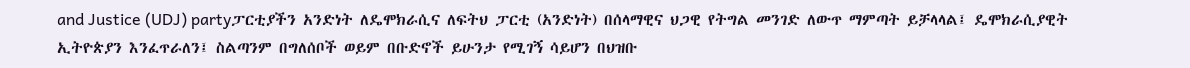and Justice (UDJ) partyፓርቲያችን አንድነት ለዴሞክራሲና ለፍትህ ፓርቲ (አንድነት) በሰላማዊና ህጋዊ የትግል መንገድ ለውጥ ማምጣት ይቻላላል፤ ዴሞክራሲያዊት ኢትዮጵያን እንፈጥራለን፤ ስልጣንም በግለሰቦች ወይም በቡድኖች ይሁንታ የሚገኝ ሳይሆን በህዝቡ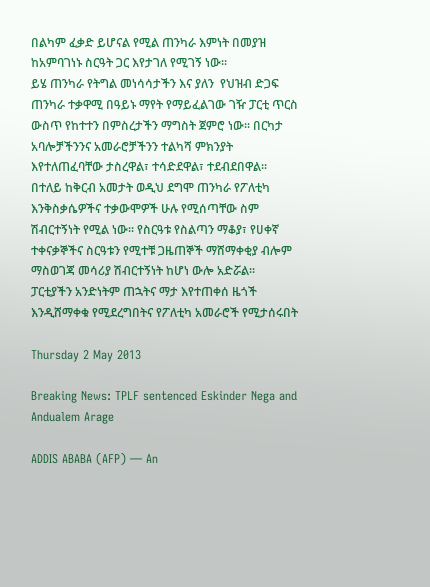በልካም ፈቃድ ይሆናል የሚል ጠንካራ እምነት በመያዝ ከአምባገነኑ ስርዓት ጋር እየታገለ የሚገኝ ነው፡፡
ይሄ ጠንካራ የትግል መነሳሳታችን እና ያለን  የህዝብ ድጋፍ ጠንካራ ተቃዋሚ በዓይኑ ማየት የማይፈልገው ገዥ ፓርቲ ጥርስ ውስጥ የከተተን በምስረታችን ማግስት ጀምሮ ነው፡፡ በርካታ አባሎቻችንንና አመራሮቻችንን ተልካሻ ምክንያት እየተለጠፈባቸው ታስረዋል፣ ተሳድደዋል፣ ተደብደበዋል፡፡
በተለይ ከቅርብ አመታት ወዲህ ደግሞ ጠንካራ የፖለቲካ እንቅስቃሴዎችና ተቃውሞዎች ሁሉ የሚሰጣቸው ስም ሽብርተኝነት የሚል ነው፡፡ የስርዓቱ የስልጣን ማቆያ፣ የሀቀኛ ተቀናቃኞችና ስርዓቱን የሚተቹ ጋዜጠኞች ማሸማቀቂያ ብሎም ማስወገጃ መሳሪያ ሽብርተኝነት ከሆነ ውሎ አድሯል፡፡
ፓርቲያችን አንድነትም ጠኋትና ማታ እየተጠቀሰ ዜጎች እንዲሸማቀቁ የሚደረግበትና የፖለቲካ አመራሮች የሚታሰሩበት

Thursday 2 May 2013

Breaking News: TPLF sentenced Eskinder Nega and Andualem Arage

ADDIS ABABA (AFP) — An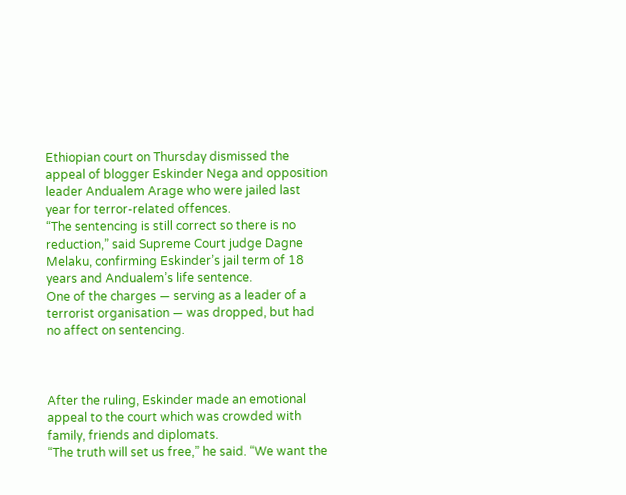Ethiopian court on Thursday dismissed the appeal of blogger Eskinder Nega and opposition leader Andualem Arage who were jailed last year for terror-related offences.
“The sentencing is still correct so there is no reduction,” said Supreme Court judge Dagne Melaku, confirming Eskinder’s jail term of 18 years and Andualem’s life sentence.
One of the charges — serving as a leader of a terrorist organisation — was dropped, but had no affect on sentencing.



After the ruling, Eskinder made an emotional appeal to the court which was crowded with family, friends and diplomats.
“The truth will set us free,” he said. “We want the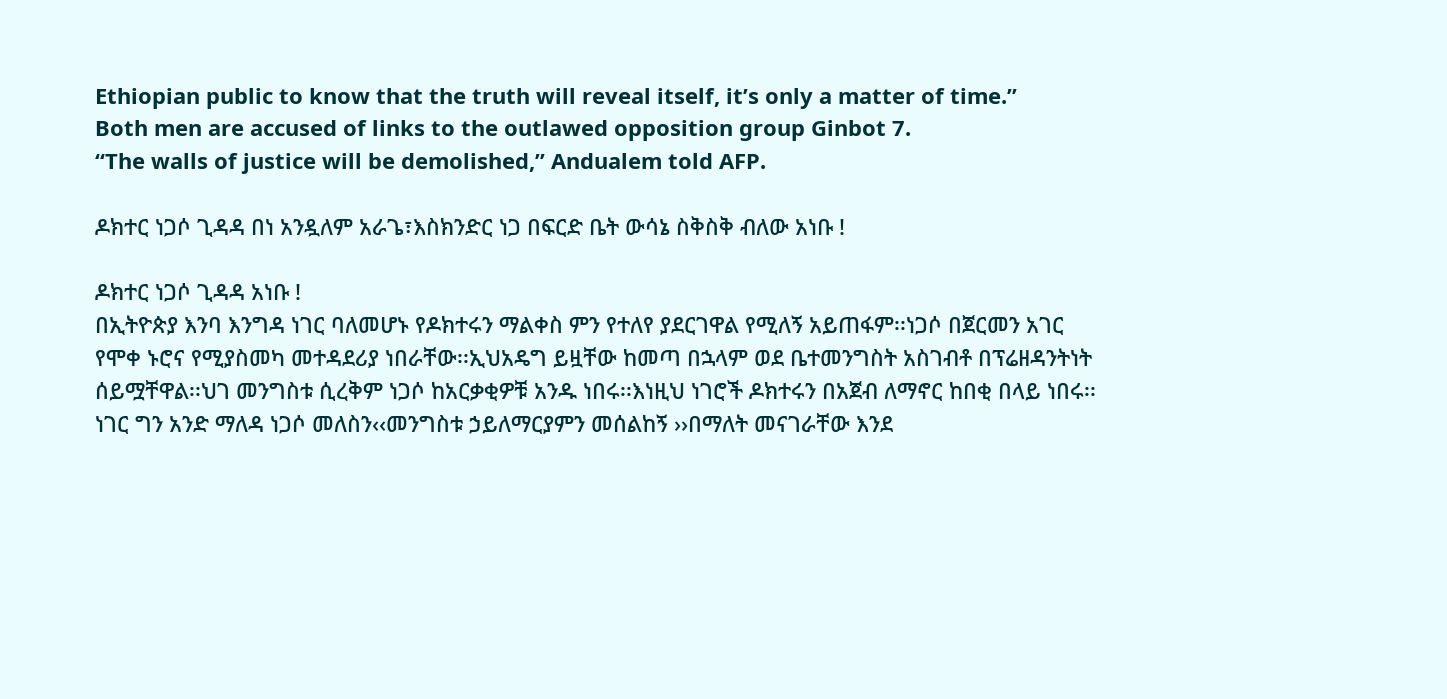Ethiopian public to know that the truth will reveal itself, it’s only a matter of time.”
Both men are accused of links to the outlawed opposition group Ginbot 7.
“The walls of justice will be demolished,” Andualem told AFP.

ዶክተር ነጋሶ ጊዳዳ በነ አንዷለም አራጌ፣እስክንድር ነጋ በፍርድ ቤት ውሳኔ ስቅስቅ ብለው አነቡ !

ዶክተር ነጋሶ ጊዳዳ አነቡ !
በኢትዮጵያ እንባ እንግዳ ነገር ባለመሆኑ የዶክተሩን ማልቀስ ምን የተለየ ያደርገዋል የሚለኝ አይጠፋም፡፡ነጋሶ በጀርመን አገር የሞቀ ኑሮና የሚያስመካ መተዳደሪያ ነበራቸው፡፡ኢህአዴግ ይዟቸው ከመጣ በኋላም ወደ ቤተመንግስት አስገብቶ በፕሬዘዳንትነት ሰይሟቸዋል፡፡ህገ መንግስቱ ሲረቅም ነጋሶ ከአርቃቂዎቹ አንዱ ነበሩ፡፡እነዚህ ነገሮች ዶክተሩን በአጀብ ለማኖር ከበቂ በላይ ነበሩ፡፡ነገር ግን አንድ ማለዳ ነጋሶ መለስን‹‹መንግስቱ ኃይለማርያምን መሰልከኝ ››በማለት መናገራቸው እንደ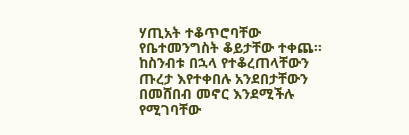ሃጢአት ተቆጥሮባቸው የቤተመንግስት ቆይታቸው ተቀጨ፡፡ከስንብቱ በኋላ የተቆረጠላቸውን ጡረታ እየተቀበሉ አንደበታቸውን በመሸበብ መኖር እንደሚችሉ የሚገባቸው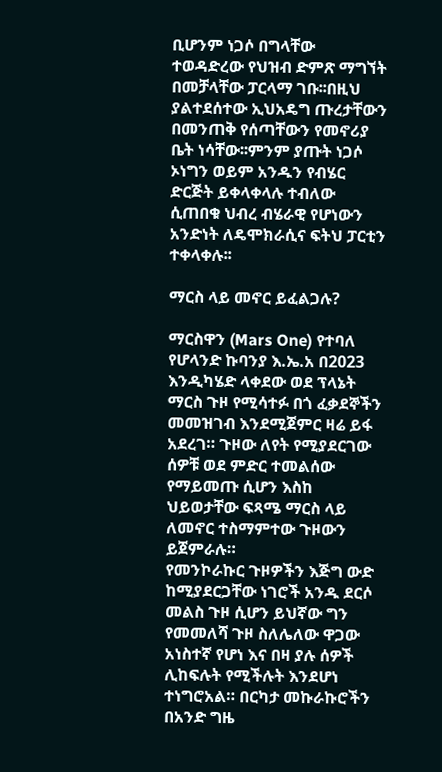ቢሆንም ነጋሶ በግላቸው ተወዳድረው የህዝብ ድምጽ ማግኘት በመቻላቸው ፓርላማ ገቡ፡፡በዚህ ያልተደሰተው ኢህአዴግ ጡረታቸውን በመንጠቅ የሰጣቸውን የመኖሪያ ቤት ነሳቸው፡፡ምንም ያጡት ነጋሶ ኦነግን ወይም አንዱን የብሄር ድርጅት ይቀላቀላሉ ተብለው ሲጠበቁ ህብረ ብሄራዊ የሆነውን አንድነት ለዴሞክራሲና ፍትህ ፓርቲን ተቀላቀሉ፡፡

ማርስ ላይ መኖር ይፈልጋሉ?

ማርስዋን (Mars One) የተባለ የሆላንድ ኩባንያ እ.ኤ.አ በ2023 እንዲካሄድ ላቀደው ወደ ፕላኔት ማርስ ጉዞ የሚሳተፉ በጎ ፈቃደኞችን መመዝገብ እንደሚጀምር ዛሬ ይፋ አደረገ። ጉዞው ለየት የሚያደርገው ሰዎቹ ወደ ምድር ተመልሰው የማይመጡ ሲሆን እስከ ህይወታቸው ፍጻሜ ማርስ ላይ ለመኖር ተስማምተው ጉዞውን ይጀምራሉ።
የመንኮራኩር ጉዞዎችን እጅግ ውድ ከሚያደርጋቸው ነገሮች አንዱ ደርሶ መልስ ጉዞ ሲሆን ይህኛው ግን የመመለሻ ጉዞ ስለሌለው ዋጋው አነስተኛ የሆነ እና በዛ ያሉ ሰዎች ሊከፍሉት የሚችሉት እንደሆነ ተነግሮአል። በርካታ መኩራኩሮችን በአንድ ግዜ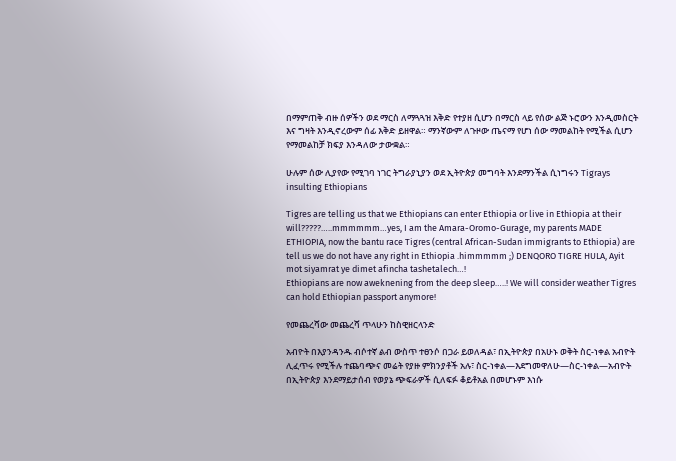በማምጠቅ ብዙ ሰዎችን ወደ ማርስ ለማጓጓዝ እቅድ የተያዘ ሲሆን በማርስ ላይ የሰው ልጅ ኑሮውን እንዲመስርት እና ግዛት እንዲኖረውም ሰፊ እቅድ ይዘዋል። ማንኛውም ለጉዞው ጤናማ የሆነ ሰው ማመልከት የሚችል ሲሆን የማመልከቻ ክፍያ እንዳለው ታውቋል።

ሁሉም ሰው ሊያየው የሚገባ ነገር ትግራያኒያን ወደ ኢትዮጵያ መግባት እንደማንችል ሲነግሩን Tigrays insulting Ethiopians

Tigres are telling us that we Ethiopians can enter Ethiopia or live in Ethiopia at their will?????…..mmmmmm…yes, I am the Amara-Oromo-Gurage, my parents MADE ETHIOPIA, now the bantu race Tigres (central African-Sudan immigrants to Ethiopia) are tell us we do not have any right in Ethiopia .himmmmm ;) DENQORO TIGRE HULA, Ayit mot siyamrat ye dimet afincha tashetalech…!
Ethiopians are now aweknening from the deep sleep…..! We will consider weather Tigres can hold Ethiopian passport anymore!

የመጨረሻው መጨረሻ ጥላሁን ከስዊዘርላንድ

አብዮት በእያንዳንዱ ብሶተኛ ልብ ውስጥ ተፀንሶ በጋራ ይወለዳል፣ በኢትዮጵያ በአሁኑ ወቅት ስር-ነቀል አብዮት ሊፈጥሩ የሚችሉ ተጨባጭና መሬት የያዙ ምክንያቶች አሉ፣ ስር-ነቀል—እደግመዋለሁ—ስር-ነቀል—አብዮት በኢትዮጵያ እንደማይታሰብ የወያኔ ጭፍራዎች ሲለፍፉ ቆይቶአል በመሆኑም እነሱ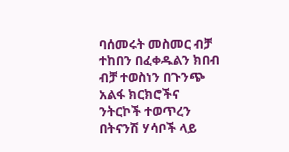ባሰመሩት መስመር ብቻ ተከበን በፈቀዱልን ክበብ ብቻ ተወስነን በጉንጭ አልፋ ክርክሮችና ንትርኮች ተወጥረን በትናንሽ ሃሳቦች ላይ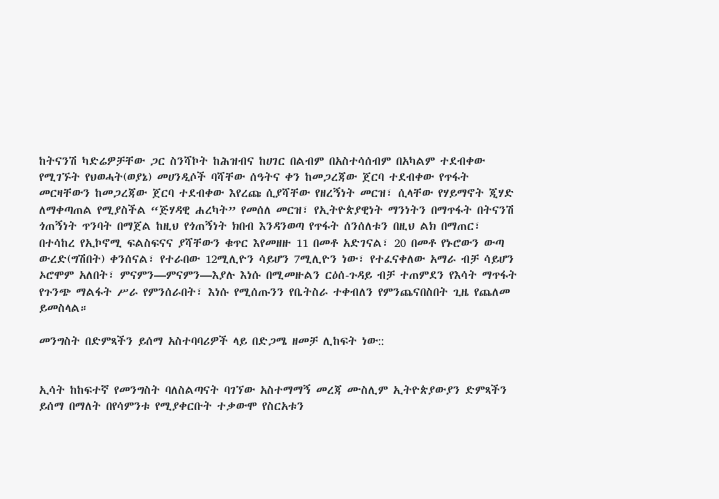ከትናንሽ ካድሬዎቻቸው ጋር ስንሻኮት ከሕዝብና ከሀገር በልብም በአስተሳሰብም በአካልም ተደብቀው የሚገኙት የህወሓት(ወያኔ) መሀንዲሶች ባሻቸው ሰዓትና ቀን ከመጋረጃው ጀርባ ተደብቀው የጥፋት መርዛቸውን ከመጋረጃው ጀርባ ተደብቀው እየረጩ ሲያሻቸው የዘረኝነት መርዝ፣ ሲላቸው የሃይማኖት ጂሃድ ለማቀጣጠል የሚያስችል “ጅሃዳዊ ሐረካት” የመሰለ መርዝ፣ የኢትዮጵያዊነት ማንነትን በማጥፋት በትናንሽ ጎጠኝነት ጥንባት በማጀል ከዚህ የጎጠኝነት ክበብ እንዳንወጣ የጥፋት ሰንሰለቱን በዚህ ልክ በማጠር፣ በተሳከረ የኢኮኖሚ ፍልስፍናና ያሻቸውን ቁጥር እየመዘዙ 11 በመቶ አድገናል፣ 20 በመቶ የኑሮውን ውጣ ውረድ(ግሽበት) ቀንሰናል፣ የተራበው 12ሚሊዮን ሳይሆን 7ሚሊዮን ነው፣ የተፈናቀለው አማራ ብቻ ሳይሆን ኦሮሞም አለበት፣ ምናምን—ምናምን—እያሉ እነሱ በሚመዙልን ርዕሰ-ጉዳይ ብቻ ተጠምደን የእሳት ማጥፋት የጉንጭ ማልፋት ሥራ የምንሰራበት፣ እነሱ የሚሰጡንን የቤትስራ ተቀብለን የምንጨናበስበት ጊዜ የጨለመ ይመስላል።

መንግስት በድምጻችን ይሰማ አስተባባሪዎች ላይ በድጋሜ ዘመቻ ሊከፍት ነው::


ኢሳት ከከፍተኛ የመንግስት ባለስልጣናት ባገኘው አስተማማኝ መረጃ ሙስሊም ኢትዮጵያውያን ድምጻችን ይሰማ በማለት በየሳምንቱ የሚያቀርቡት ተቃውሞ የስርአቱን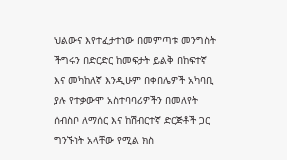ህልውና እየተፈታተነው በመምጣቱ መንግስት ችግሩን በድርድር ከመፍታት ይልቅ በከፍተኛ እና መካከለኛ እንዲሁም በቀበሌዎች አካባቢ ያሉ የተቃውሞ አስተባባሪዎችን በመለየት ሰብስቦ ለማሰር እና ከሽብርተኛ ድርጅቶች ጋር ግንኙነት አላቸው የሚል ክስ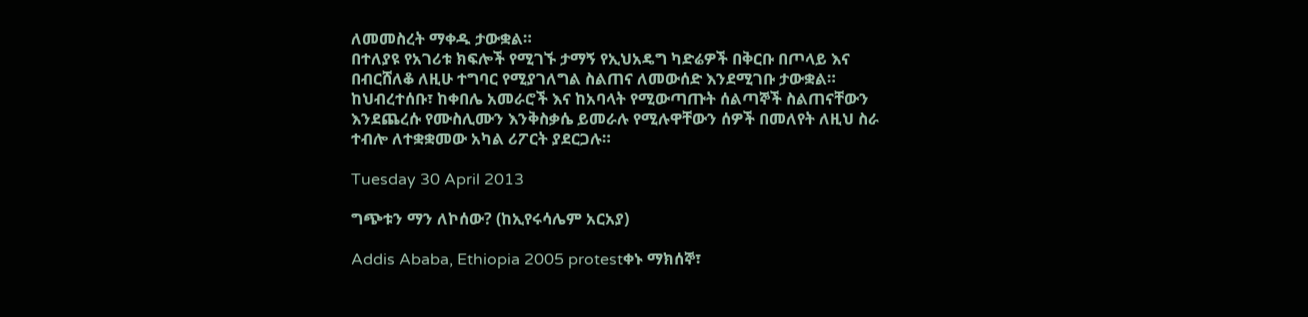ለመመስረት ማቀዱ ታውቋል።
በተለያዩ የአገሪቱ ክፍሎች የሚገኙ ታማኝ የኢህአዴግ ካድሬዎች በቅርቡ በጦላይ እና በብርሸለቆ ለዚሁ ተግባር የሚያገለግል ስልጠና ለመውሰድ እንደሚገቡ ታውቋል። ከህብረተሰቡ፣ ከቀበሌ አመራሮች እና ከአባላት የሚውጣጡት ሰልጣኞች ስልጠናቸውን እንደጨረሱ የሙስሊሙን እንቅስቃሴ ይመራሉ የሚሉዋቸውን ሰዎች በመለየት ለዚህ ስራ ተብሎ ለተቋቋመው አካል ሪፖርት ያደርጋሉ።

Tuesday 30 April 2013

ግጭቱን ማን ለኮሰው? (ከኢየሩሳሌም አርአያ)

Addis Ababa, Ethiopia 2005 protestቀኑ ማክሰኞ፣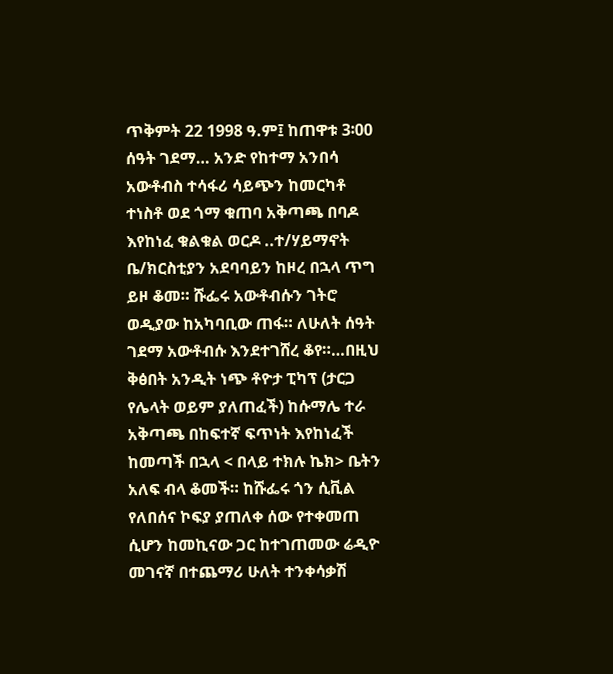ጥቅምት 22 1998 ዓ.ም፤ ከጠዋቱ 3፡00 ሰዓት ገደማ… አንድ የከተማ አንበሳ አውቶብስ ተሳፋሪ ሳይጭን ከመርካቶ ተነስቶ ወደ ጎማ ቁጠባ አቅጣጫ በባዶ እየከነፈ ቁልቁል ወርዶ ..ተ/ሃይማኖት ቤ/ክርስቲያን አደባባይን ከዞረ በኋላ ጥግ ይዞ ቆመ። ሹፌሩ አውቶብሱን ገትሮ ወዲያው ከአካባቢው ጠፋ። ለሁለት ሰዓት ገደማ አውቶብሱ እንደተገሸረ ቆየ።…በዚህ ቅፅበት አንዲት ነጭ ቶዮታ ፒካፕ (ታርጋ የሌላት ወይም ያለጠፈች) ከሱማሌ ተራ አቅጣጫ በከፍተኛ ፍጥነት እየከነፈች ከመጣች በኋላ < በላይ ተክሉ ኬክ> ቤትን አለፍ ብላ ቆመች። ከሹፌሩ ጎን ሲቪል የለበሰና ኮፍያ ያጠለቀ ሰው የተቀመጠ ሲሆን ከመኪናው ጋር ከተገጠመው ሬዲዮ መገናኛ በተጨማሪ ሁለት ተንቀሳቃሽ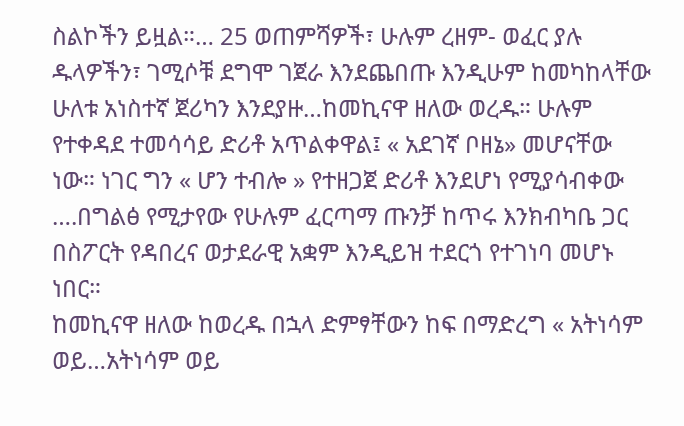ስልኮችን ይዟል።… 25 ወጠምሻዎች፣ ሁሉም ረዘም- ወፈር ያሉ ዱላዎችን፣ ገሚሶቹ ደግሞ ገጀራ እንደጨበጡ እንዲሁም ከመካከላቸው ሁለቱ አነስተኛ ጀሪካን እንደያዙ…ከመኪናዋ ዘለው ወረዱ። ሁሉም የተቀዳደ ተመሳሳይ ድሪቶ አጥልቀዋል፤ « አደገኛ ቦዘኔ» መሆናቸው ነው። ነገር ግን « ሆን ተብሎ » የተዘጋጀ ድሪቶ እንደሆነ የሚያሳብቀው ….በግልፅ የሚታየው የሁሉም ፈርጣማ ጡንቻ ከጥሩ እንክብካቤ ጋር በስፖርት የዳበረና ወታደራዊ አቋም እንዲይዝ ተደርጎ የተገነባ መሆኑ ነበር።
ከመኪናዋ ዘለው ከወረዱ በኋላ ድምፃቸውን ከፍ በማድረግ « አትነሳም ወይ…አትነሳም ወይ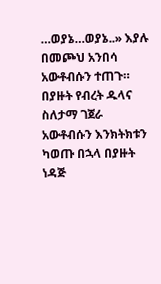…ወያኔ…ወያኔ..» እያሉ በመጮህ አንበሳ አውቶብሱን ተጠጉ። በያዙት የብረት ዱላና ስለታማ ገጀራ አውቶብሱን እንክትክቱን ካወጡ በኋላ በያዙት ነዳጅ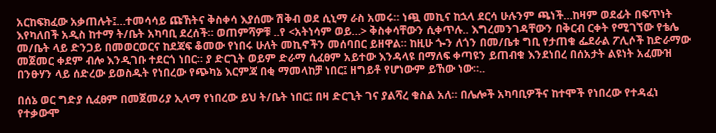አርከፍክፈው አቃጠሉት፤…ተመሳሳይ ጩኸትና ቅስቀሳ እያሰሙ ሽቅብ ወደ ሲኒማ ራስ አመሩ። ነጯ መኪና ከኋላ ደርሳ ሁሉንም ጫነች…ከዛም ወደፊት በፍጥነት እየካለበች አዲስ ከተማ ት/ቤት አካባቢ ደረሰች። ወጠምሻዎቹ ..የ <አትነሳም ወይ…> ቅስቀሳቸውን ሲቀጥሉ.. እግረመንገዳቸውን በቅርብ ርቀት የሚገኘው የቴሌ መ/ቤት ላይ ድንጋይ በመወርወርና ከደጃፍ ቆመው የነበሩ ሁለት መኪኖችን መሰባበር ይዘዋል። ከዚሁ ጐን ለጎን በመ/ቤቱ ግቢ የታጠቁ ፌደራል ፖሊሶች ከድራማው መጀመር ቀደም ብሎ እንዲገቡ ተደርጎ ነበር። ያ ድርጊት ወይም ድራማ ሲፈፀም አይተው እንዳላዩ በማለፍ ቀጣዩን ይጠብቁ እንደነበረ በሰአታት ልዩነት አፈሙዝ በንፁሃን ላይ ሰድረው ይወስዱት የነበረው የጭካኔ እርምጃ በቂ ማመላከቻ ነበር፤ ዘግይቶ የሆነውም ይኸው ነው።..

በሰኔ ወር ግድያ ሲፈፀም በመጀመሪያ ኢላማ የነበረው ይህ ት/ቤት ነበር፤ በዛ ድርጊት ገና ያልሻረ ቁስል አለ። በሌሎች አካባቢዎችና ከተሞች የነበረው የተዳፈነ የተቃውሞ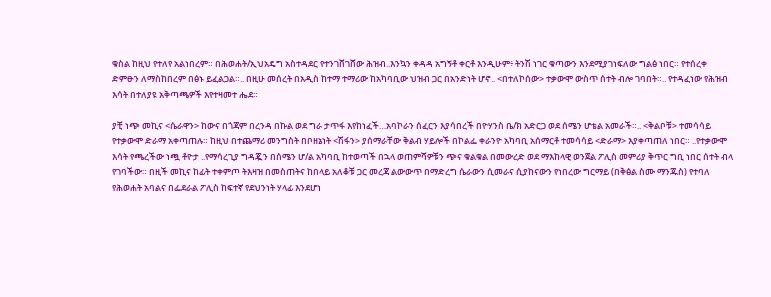ቁስል ከዚህ የተለየ አልነበረም። በሕወሐት/ኢህአዴግ አስተዳደር የተንገሸገሸው ሕዝብ..እንኳን ቀዳዳ አግኝቶ ቀርቶ እንዲሁም፥ ትንሽ ነገር ቁጣውን እንደሚያገነፍለው ግልፅ ነበር። የተሰረቀ ድምፁን ለማስከበረም በፅኑ ይፈልጋል።.. በዚሁ መሰረት በአዲስ ከተማ ተማሪው ከአካባቢው ህዝብ ጋር በአንድነት ሆኖ.. <በተለኮሰው> ተቃውሞ ውስጥ ሰተት ብሎ ገባበት።.. የተዳፈነው የሕዝብ እሳት በተለያዩ አቅጣጫዎች እየተዛመተ ሔደ።

ያቺ ነጭ መኪና <ሴራዋን> ከውና በጎጃም በረንዳ በኩል ወደ ግራ ታጥፋ እየከነፈች…አባኮራን ሰፈርን እያሳበረች በዮሃንስ ቤ/ክ አድርጋ ወደ ሰሜን ሆቴል አመራች።.. <ቅልቦቹ> ተመሳሳይ የተቃውሞ ድራማ አቀጣጠሉ። ከዚህ በተጨማሪ መንግስት በቦዘኔነት <ሽፋን> ያሰማራቸው ቅልብ ሃይሎች በኮልፌ ቀራንዮ አካባቢ አሰማርቶ ተመሳሳይ <ድራማ> እያቀጣጠለ ነበር። ..የተቃውሞ እሳት የጫረችው ነጯ ቶዮታ ..የማሳረጊያ ግዳጇን በሰሜን ሆ/ል አካባቢ ከተወጣች በኋላ ወጠምሻዎቹን ጭና ቁልቁል በመውረድ ወደ ማእከላዊ ወንጀል ፖሊስ መምሪያ ቅጥር ግቢ ነበር ሰተት ብላ የገባችው። በዚች መኪና ከፊት ተቀምጦ ትእዛዝ በመስጠትና ከበላይ አለቆቹ ጋር መረጃ ልውውጥ በማድረግ ሴራውን ሲመራና ሲያከናውን የነበረው ግርማይ (በቅፅል ስሙ ማንጁስ) የተባለ የሕወሐት አባልና በፌደራል ፖሊስ ከፍተኛ የደህንነት ሃላፊ እንደሆነ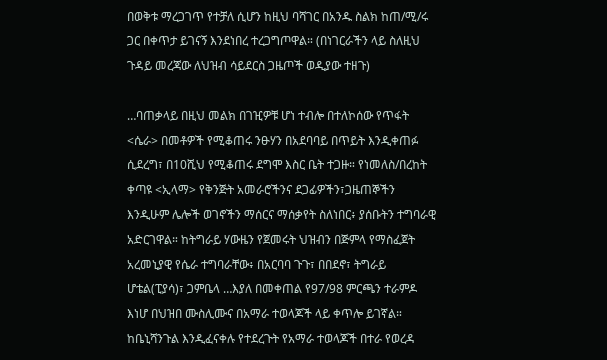በወቅቱ ማረጋገጥ የተቻለ ሲሆን ከዚህ ባሻገር በአንዱ ስልክ ከጠ/ሚ/ሩ ጋር በቀጥታ ይገናኝ እንደነበረ ተረጋግጦዋል። (በነገርራችን ላይ ስለዚህ ጉዳይ መረጃው ለህዝብ ሳይደርስ ጋዜጦች ወዲያው ተዘጉ)

…ባጠቃላይ በዚህ መልክ በገዢዎቹ ሆነ ተብሎ በተለኮሰው የጥፋት <ሴራ> በመቶዎች የሚቆጠሩ ንፁሃን በአደባባይ በጥይት እንዲቀጠፉ ሲደረግ፣ በ10ሺህ የሚቆጠሩ ደግሞ እስር ቤት ተጋዙ። የነመለስ/በረከት ቀጣዩ <ኢላማ> የቅንጅት አመራሮችንና ደጋፊዎችን፣ጋዜጠኞችን እንዲሁም ሌሎች ወገኖችን ማሰርና ማሰቃየት ስለነበር፥ ያሰቡትን ተግባራዊ አድርገዋል። ከትግራይ ሃውዜን የጀመሩት ህዝብን በጅምላ የማስፈጀት አረመኒያዊ የሴራ ተግባራቸው፥ በአርባባ ጉጉ፣ በበደኖ፣ ትግራይ ሆቴል(ፒያሳ)፣ ጋምቤላ …እያለ በመቀጠል የ97/98 ምርጫን ተራምዶ እነሆ በህዝበ ሙስሊሙና በአማራ ተወላጆች ላይ ቀጥሎ ይገኛል። ከቤኒሻንጉል እንዲፈናቀሉ የተደረጉት የአማራ ተወላጆች በተራ የወረዳ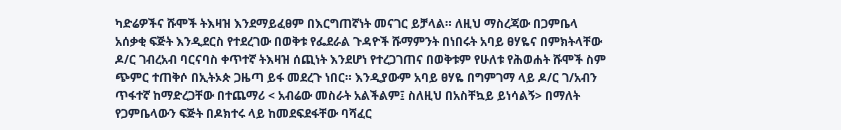ካድሬዎችና ሹሞች ትእዛዝ እንደማይፈፀም በእርግጠኛነት መናገር ይቻላል። ለዚህ ማስረጃው በጋምቤላ አሰቃቂ ፍጅት እንዲደርስ የተደረገው በወቅቱ የፌደራል ጉዳዮች ሹማምንት በነበሩት አባይ ፀሃዬና በምክትላቸው ዶ/ር ገብረአብ ባርናባስ ቀጥተኛ ትእዛዝ ሰጪነት እንደሆነ የተረጋገጠና በወቅቱም የሁለቱ የሕወሐት ሹሞች ስም ጭምር ተጠቅሶ በኢትኦጵ ጋዜጣ ይፋ መደረጉ ነበር። እንዲያውም አባይ ፀሃዬ በግምገማ ላይ ዶ/ር ገ/አብን ጥፋተኛ ከማድረጋቸው በተጨማሪ < አብሬው መስራት አልችልም፤ ስለዚህ በአስቸኳይ ይነሳልኝ> በማለት የጋምቤላውን ፍጅት በዶክተሩ ላይ ከመደፍደፋቸው ባሻፈር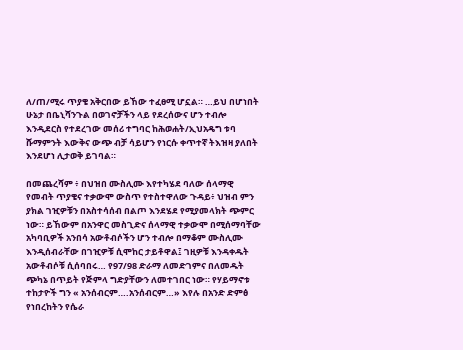ለ/ጠ/ሚሩ ጥያቄ አቅርበው ይኸው ተፈፀሚ ሆኗል። …ይህ በሆነበት ሁኔታ በቤኒሻንጉል በወገኖቻችን ላይ የደረሰውና ሆን ተብሎ እንዲደርስ የተደረገው መሰሪ ተግባር ከሕወሐት/ኢህአዴግ ቱባ ሹማምንት እውቅና ውጭ ብቻ ሳይሆን የነርሱ ቀጥተኛ ትእዝዛ ያለበት እንደሆነ ሊታወቅ ይገባል።

በመጨረሻም ፥ በህዝበ ሙስሊሙ እየተካሄደ ባለው ሰላማዊ የመብት ጥያቄና ተቃውሞ ውስጥ የተስተዋለው ጉዳይ፥ ህዝብ ምን ያክል ገዢዎቹን በአስተሳሰብ በልጦ እንደሄደ የሚያመላክት ጭምር ነው። ይኸውም በአንዋር መስጊድና ሰላማዊ ተቃውሞ በሚሰማባቸው አካባቢዎች አንበሳ አውቶብሶችን ሆን ተብሎ በማቆም ሙስሊሙ እንዲሰብራቸው በገዢዎቹ ሲሞከር ታይቶዋል፤ ገዚዎቹ እንዳቀዱት አውቶብሶቹ ሲሰባበሩ… የ97/98 ድራማ ለመድገምና በለመዱት ጭካኔ በጥይት የጅምላ ግድያቸውን ለመተገበር ነው። የሃይማኖቱ ተከታዮች ግን « አንሰብርም….አንሰብርም…» እየሉ በአንድ ድምፅ የነበረከትን የሴራ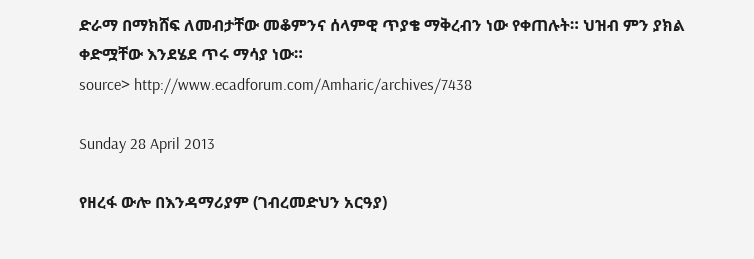ድራማ በማክሸፍ ለመብታቸው መቆምንና ሰላምዊ ጥያቄ ማቅረብን ነው የቀጠሉት። ህዝብ ምን ያክል ቀድሟቸው እንደሄደ ጥሩ ማሳያ ነው።
source> http://www.ecadforum.com/Amharic/archives/7438

Sunday 28 April 2013

የዘረፋ ውሎ በእንዳማሪያም (ገብረመድህን አርዓያ)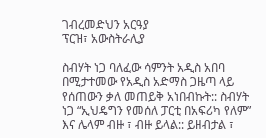ገብረመድህን አርዓያ
ፕርዝ፣ አውስትራሊያ

ስብሃት ነጋ ባለፈው ሳምንት አዲስ አበባ በሚታተመው የአዲስ አድማስ ጋዜጣ ላይ የሰጠውን ቃለ መጠይቅ አነበብኩት:: ስብሃት ነጋ “ኢህዴግን የመሰለ ፓርቲ በአፍሪካ የለም” እና ሌላም ብዙ ፣ ብዙ ይላል:: ይዘብታል ፣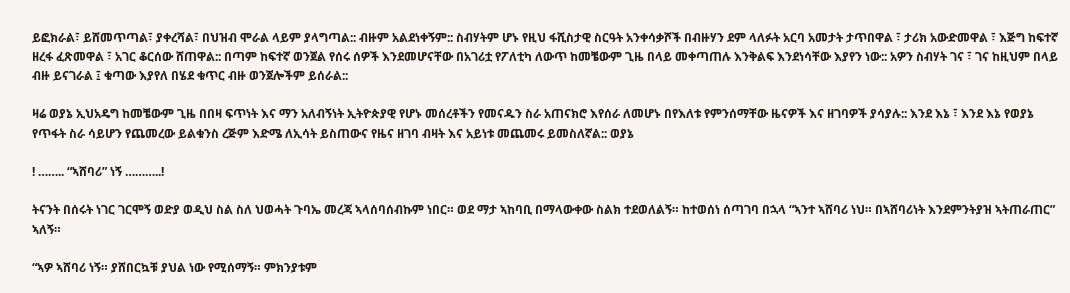ይፎክራል፣ ይሸመጥጣል፣ ያቀረሻል፣ በህዝብ ሞራል ላይም ያላግጣል:: ብዙም አልደነቀኝም:: ስብሃትም ሆኑ የዚህ ፋሺስታዊ ስርዓት አንቀሳቃሾች በብዙሃን ደም ላለፉት አርባ አመታት ታጥበዋል ፣ ታሪክ አውድመዋል ፣ እጅግ ከፍተኛ ዘረፋ ፈጽመዋል ፣ አገር ቆርሰው ሸጠዋል:: በጣም ከፍተኛ ወንጀል የሰሩ ሰዎች እንደመሆናቸው በአገሪቷ የፖለቲካ ለውጥ ከመቼውም ጊዜ በላይ መቀጣጠሉ እንቅልፍ እንደነሳቸው እያየን ነው:: አዎን ስብሃት ገና ፣ ገና ከዚህም በላይ ብዙ ይናገራል ፤ ቁጣው እያየለ በሄደ ቁጥር ብዙ ወንጀሎችም ይሰራል::

ዛሬ ወያኔ ኢህአዴግ ከመቼውም ጊዜ በበዛ ፍጥነት እና ማን አለብኝነት ኢትዮጵያዊ የሆኑ መሰረቶችን የመናዱን ስራ አጠናክሮ እየሰራ ለመሆኑ በየእለቱ የምንሰማቸው ዜናዎች እና ዘገባዎች ያሳያሉ:: እንደ እኔ ፣ እንደ እኔ የወያኔ የጥፋት ስራ ሳይሆን የጨመረው ይልቁንስ ረጅም እድሜ ለኢሳት ይስጠውና የዜና ዘገባ ብዛት እና አይነቱ መጨመሩ ይመስለኛል:: ወያኔ

! …….. “ኣሸባሪ” ነኝ ………..!

ትናንት በሰሩት ነገር ገርሞኝ ወድያ ወዲህ ስል ስለ ህወሓት ጉባኤ መረጃ ኣላሰባሰብኩም ነበር። ወደ ማታ ኣከባቢ በማላውቀው ስልክ ተደወለልኝ። ከተወሰነ ሰጣገባ በኋላ “ኣንተ ኣሸባሪ ነህ። በኣሸባሪነት እንደምንትያዝ ኣትጠራጠር” ኣለኝ።

“ኣዎ ኣሸባሪ ነኝ። ያሸበርኳቹ ያህል ነው የሚሰማኝ። ምክንያቱም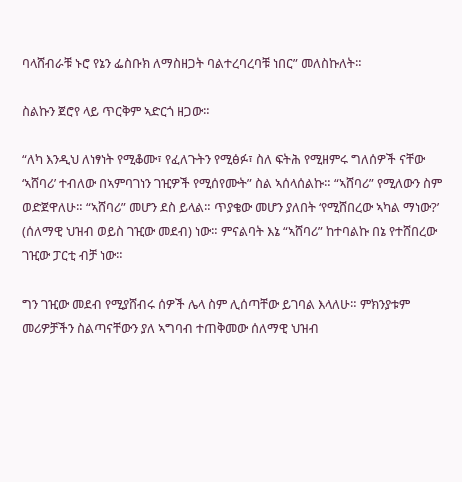ባላሸብራቹ ኑሮ የኔን ፌስቡክ ለማስዘጋት ባልተረባረባቹ ነበር” መለስኩለት።

ስልኩን ጀሮየ ላይ ጥርቅም ኣድርጎ ዘጋው።

“ለካ እንዲህ ለነፃነት የሚቆሙ፣ የፈለጉትን የሚፅፉ፣ ስለ ፍትሕ የሚዘምሩ ግለሰዎች ናቸው ‘ኣሸባሪ’ ተብለው በኣምባገነን ገዢዎች የሚሰየሙት” ስል ኣሰላሰልኩ። “ኣሸባሪ” የሚለውን ስም ወድጀዋለሁ። “ኣሸባሪ” መሆን ደስ ይላል። ጥያቄው መሆን ያለበት ‘የሚሸበረው ኣካል ማነው?’ (ሰለማዊ ህዝብ ወይስ ገዢው መደብ) ነው። ምናልባት እኔ “ኣሸባሪ” ከተባልኩ በኔ የተሸበረው ገዢው ፓርቲ ብቻ ነው።

ግን ገዢው መደብ የሚያሸብሩ ሰዎች ሌላ ስም ሊሰጣቸው ይገባል እላለሁ። ምክንያቱም መሪዎቻችን ስልጣናቸውን ያለ ኣግባብ ተጠቅመው ሰለማዊ ህዝብ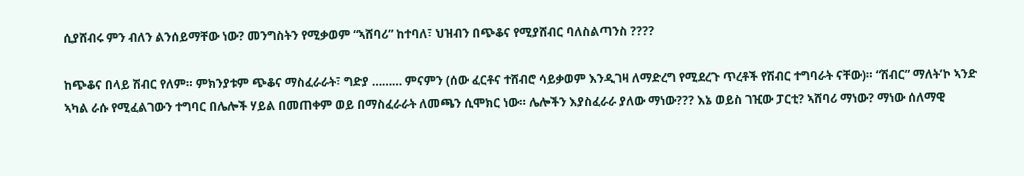ሲያሸብሩ ምን ብለን ልንሰይማቸው ነው? መንግስትን የሚቃወም “ኣሸባሪ” ከተባለ፣ ህዝብን በጭቆና የሚያሸብር ባለስልጣንስ ????

ከጭቆና በላይ ሽብር የለም። ምክንያቱም ጭቆና ማስፈራራት፣ ግድያ ……… ምናምን (ሰው ፈርቶና ተሸብሮ ሳይቃወም እንዲገዛ ለማድረግ የሚደረጉ ጥረቶች የሽብር ተግባራት ናቸው)። “ሽብር” ማለት’ኮ ኣንድ ኣካል ራሱ የሚፈልገውን ተግባር በሌሎች ሃይል በመጠቀም ወይ በማስፈራራት ለመጫን ሲሞክር ነው። ሌሎችን እያስፈራራ ያለው ማነው??? እኔ ወይስ ገዢው ፓርቲ? ኣሸባሪ ማነው? ማነው ሰለማዊ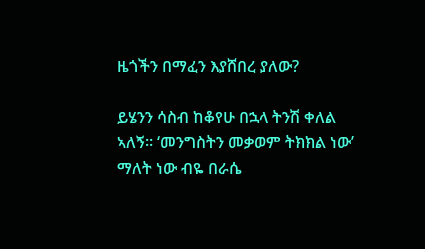ዜጎችን በማፈን እያሸበረ ያለው?

ይሄንን ሳስብ ከቆየሁ በኋላ ትንሽ ቀለል ኣለኝ። ‘መንግስትን መቃወም ትክክል ነው’ ማለት ነው ብዬ በራሴ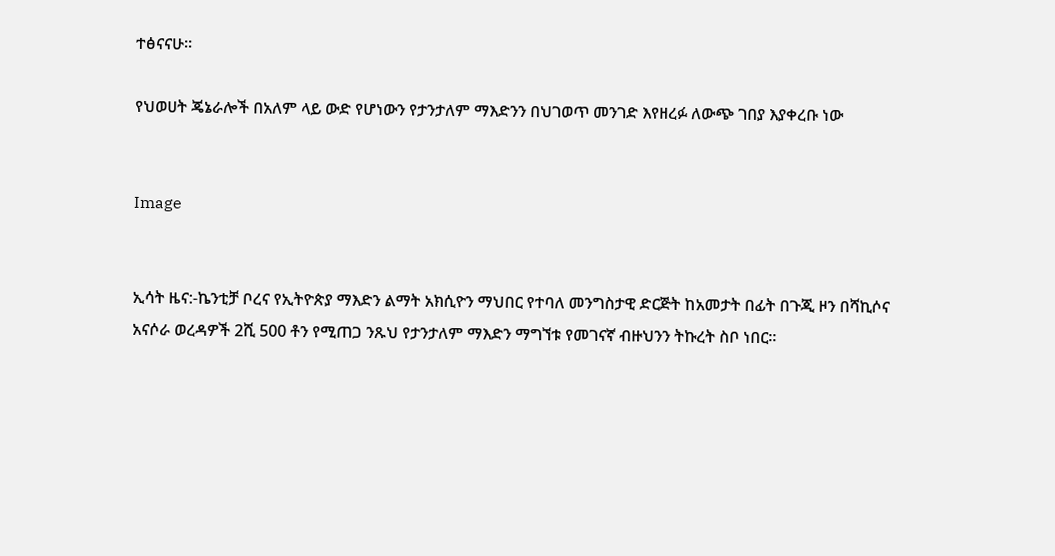ተፅናናሁ።

የህወሀት ጄኔራሎች በአለም ላይ ውድ የሆነውን የታንታለም ማእድንን በህገወጥ መንገድ እየዘረፉ ለውጭ ገበያ እያቀረቡ ነው


Image


ኢሳት ዜና:-ኬንቲቻ ቦረና የኢትዮጵያ ማእድን ልማት አክሲዮን ማህበር የተባለ መንግስታዊ ድርጅት ከአመታት በፊት በጉጂ ዞን በሻኪሶና አናሶራ ወረዳዎች 2ሺ 500 ቶን የሚጠጋ ንጹህ የታንታለም ማእድን ማግኘቱ የመገናኛ ብዙህንን ትኩረት ስቦ ነበር።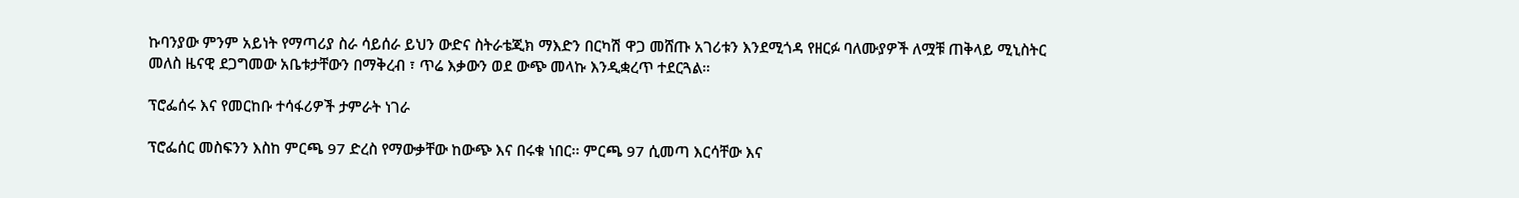ኩባንያው ምንም አይነት የማጣሪያ ስራ ሳይሰራ ይህን ውድና ስትራቴጂክ ማእድን በርካሽ ዋጋ መሸጡ አገሪቱን እንደሚጎዳ የዘርፉ ባለሙያዎች ለሟቹ ጠቅላይ ሚኒስትር መለስ ዜናዊ ደጋግመው አቤቱታቸውን በማቅረብ ፣ ጥሬ እቃውን ወደ ውጭ መላኩ እንዲቋረጥ ተደርጓል።

ፕሮፌሰሩ እና የመርከቡ ተሳፋሪዎች ታምራት ነገራ

ፕሮፌሰር መስፍንን እስከ ምርጫ 97 ድረስ የማውቃቸው ከውጭ እና በሩቁ ነበር፡፡ ምርጫ 97 ሲመጣ እርሳቸው እና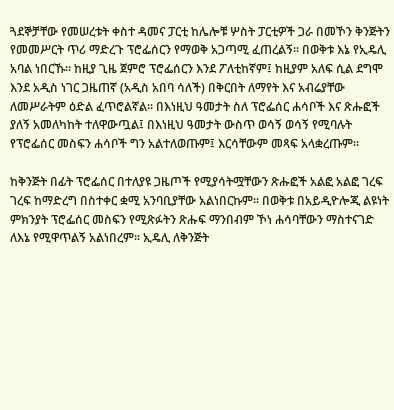ጓደኞቻቸው የመሠረቱት ቀስተ ዳመና ፓርቲ ከሌሎቹ ሦስት ፓርቲዎች ጋራ በመኾን ቅንጅትን የመመሥርት ጥሪ ማድረጉ ፕሮፌሰርን የማወቅ አጋጣሚ ፈጠረልኝ። በወቅቱ እኔ የኢዴሊ አባል ነበርኹ። ከዚያ ጊዜ ጀምሮ ፕሮፌሰርን እንደ ፖለቲከኛም፤ ከዚያም አለፍ ሲል ደግሞ እንደ አዲስ ነገር ጋዜጠኛ (አዲስ አበባ ሳለች) በቅርበት ለማየት እና አብሬያቸው ለመሥራትም ዕድል ፈጥሮልኛል። በእነዚህ ዓመታት ስለ ፕሮፌሰር ሐሳቦች እና ጽሑፎች ያለኝ አመለካከት ተለዋውጧል፤ በእነዚህ ዓመታት ውስጥ ወሳኝ ወሳኝ የሚባሉት የፕሮፌሰር መስፍን ሐሳቦች ግን አልተለወጡም፤ እርሳቸውም መጻፍ አላቋረጡም፡፡

ከቅንጅት በፊት ፕሮፌሰር በተለያዩ ጋዜጦች የሚያሳትሟቸውን ጽሑፎች አልፎ አልፎ ገረፍ ገረፍ ከማድረግ በስተቀር ቋሚ አንባቢያቸው አልነበርኩም፡፡ በወቅቱ በአይዲዮሎጂ ልዩነት ምክንያት ፕሮፌሰር መስፍን የሚጽፉትን ጽሑፍ ማንበብም ኾነ ሐሳባቸውን ማስተናገድ ለእኔ የሚዋጥልኝ አልነበረም፡፡ ኢዴሊ ለቅንጅት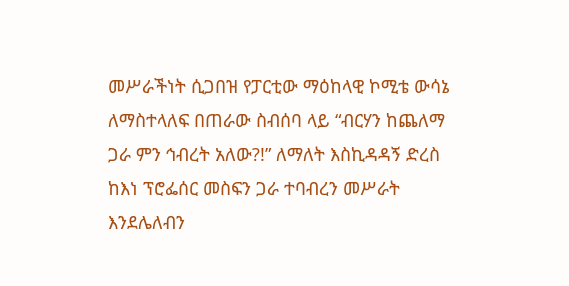መሥራችነት ሲጋበዝ የፓርቲው ማዕከላዊ ኮሚቴ ውሳኔ ለማስተላለፍ በጠራው ስብሰባ ላይ “ብርሃን ከጨለማ ጋራ ምን ኅብረት አለው?!” ለማለት እስኪዳዳኝ ድረስ ከእነ ፕሮፌሰር መስፍን ጋራ ተባብረን መሥራት እንደሌለብን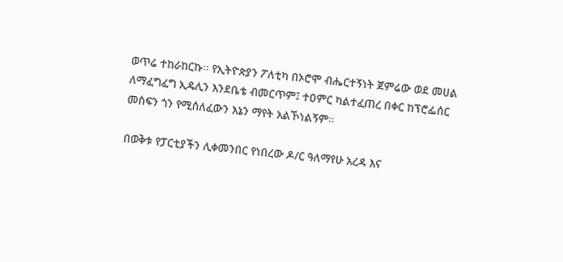ወጥሬ ተከራከርኩ፡፡ የኢትዮጵያን ፖለቲካ በኦሮሞ ብሔርተኝነት ጀምሬው ወደ መሀል ለማፈግፈግ ኢዴሊን እንደቤቴ ብመርጥም፤ ተዐምር ካልተፈጠረ በቀር ከፕሮፌሰር መስፍን ጎን የሚሰለፈውን እኔን ማየት አልኾነልኝም።

በወቅቱ የፓርቲያችን ሊቀመንበር የነበረው ዶ/ር ዓለማየሁ አረዳ እና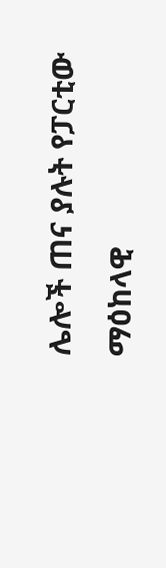ሌሎች ጠና ያሉት የፓርቲው ማዕከላዊ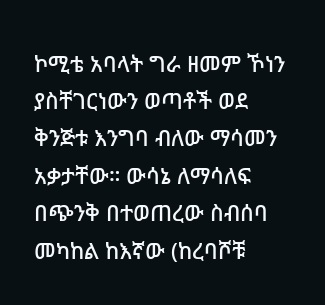ኮሚቴ አባላት ግራ ዘመም ኾነን ያስቸገርነውን ወጣቶች ወደ ቅንጅቱ እንግባ ብለው ማሳመን አቃታቸው። ውሳኔ ለማሳለፍ በጭንቅ በተወጠረው ስብሰባ መካከል ከእኛው (ከረባሾቹ